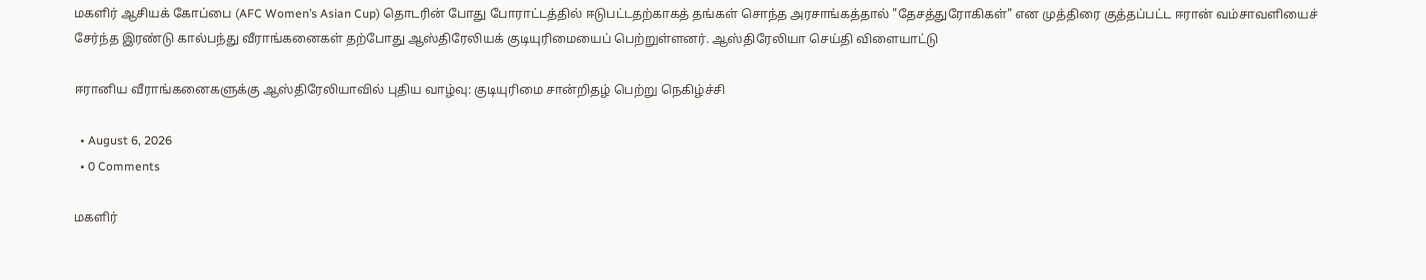மகளிர் ஆசியக் கோப்பை (AFC Women’s Asian Cup) தொடரின் போது போராட்டத்தில் ஈடுபட்டதற்காகத் தங்கள் சொந்த அரசாங்கத்தால் "தேசத்துரோகிகள்" என முத்திரை குத்தப்பட்ட ஈரான் வம்சாவளியைச் சேர்ந்த இரண்டு கால்பந்து வீராங்கனைகள் தற்போது ஆஸ்திரேலியக் குடியுரிமையைப் பெற்றுள்ளனர். ஆஸ்திரேலியா செய்தி விளையாட்டு

ஈரானிய வீராங்கனைகளுக்கு ஆஸ்திரேலியாவில் புதிய வாழ்வு: குடியுரிமை சான்றிதழ் பெற்று நெகிழ்ச்சி

  • August 6, 2026
  • 0 Comments

மகளிர்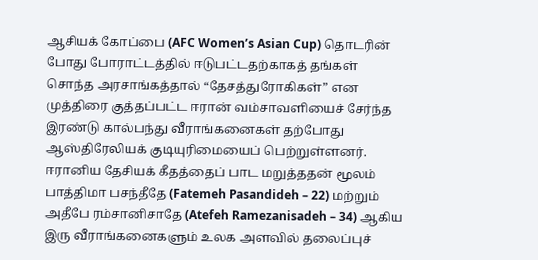ஆசியக் கோப்பை (AFC Women’s Asian Cup) தொடரின் போது போராட்டத்தில் ஈடுபட்டதற்காகத் தங்கள் சொந்த அரசாங்கத்தால் “தேசத்துரோகிகள்” என முத்திரை குத்தப்பட்ட ஈரான் வம்சாவளியைச் சேர்ந்த இரண்டு கால்பந்து வீராங்கனைகள் தற்போது ஆஸ்திரேலியக் குடியுரிமையைப் பெற்றுள்ளனர். ஈரானிய தேசியக் கீதத்தைப் பாட மறுத்ததன் மூலம் பாத்திமா பசந்தீதே (Fatemeh Pasandideh – 22) மற்றும் அதீபே ரம்சானிசாதே (Atefeh Ramezanisadeh – 34) ஆகிய இரு வீராங்கனைகளும் உலக அளவில் தலைப்புச்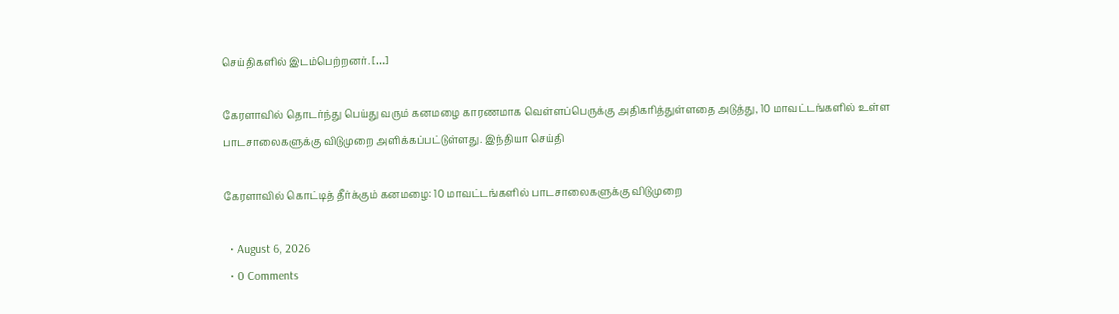செய்திகளில் இடம்பெற்றனர். […]

கேரளாவில் தொடர்ந்து பெய்து வரும் கனமழை காரணமாக வெள்ளப்பெருக்கு அதிகரித்துள்ளதை அடுத்து, 10 மாவட்டங்களில் உள்ள பாடசாலைகளுக்கு விடுமுறை அளிக்கப்பட்டுள்ளது. இந்தியா செய்தி

கேரளாவில் கொட்டித் தீர்க்கும் கனமழை: 10 மாவட்டங்களில் பாடசாலைகளுக்கு விடுமுறை

  • August 6, 2026
  • 0 Comments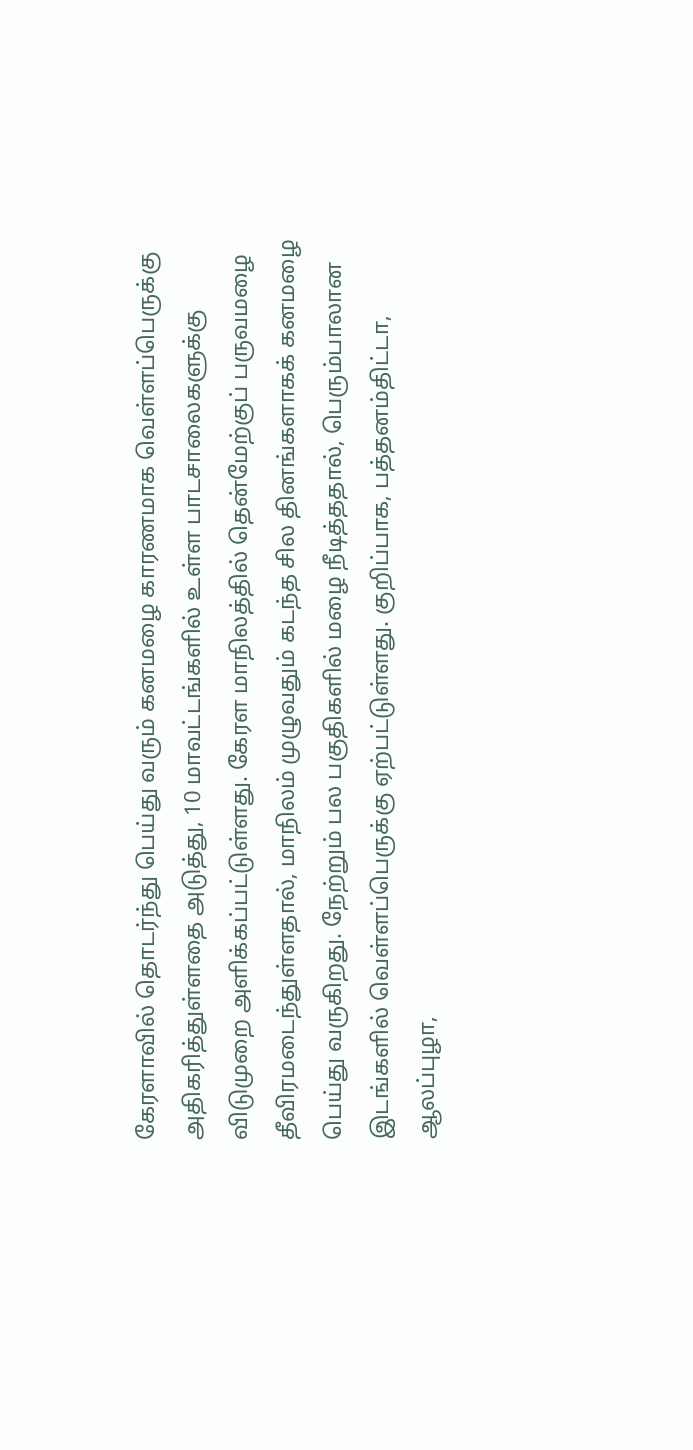கேரளாவில் தொடர்ந்து பெய்து வரும் கனமழை காரணமாக வெள்ளப்பெருக்கு அதிகரித்துள்ளதை அடுத்து, 10 மாவட்டங்களில் உள்ள பாடசாலைகளுக்கு விடுமுறை அளிக்கப்பட்டுள்ளது. கேரள மாநிலத்தில் தென்மேற்குப் பருவமழை தீவிரமடைந்துள்ளதால், மாநிலம் முழுவதும் கடந்த சில தினங்களாகக் கனமழை பெய்து வருகிறது. நேற்றும் பல பகுதிகளில் மழை நீடித்ததால், பெரும்பாலான இடங்களில் வெள்ளப்பெருக்கு ஏற்பட்டுள்ளது. குறிப்பாக, பத்தனம்திட்டா, ஆலப்புழா,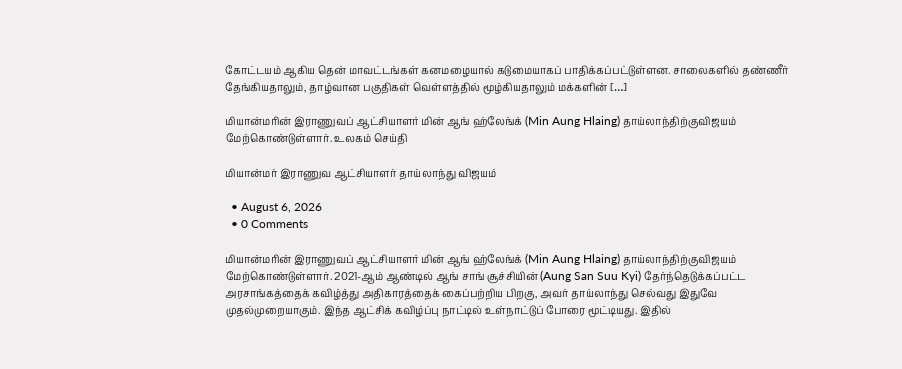கோட்டயம் ஆகிய தென் மாவட்டங்கள் கனமழையால் கடுமையாகப் பாதிக்கப்பட்டுள்ளன. சாலைகளில் தண்ணீர் தேங்கியதாலும், தாழ்வான பகுதிகள் வெள்ளத்தில் மூழ்கியதாலும் மக்களின் […]

மியான்மரின் இராணுவப் ஆட்சியாளர் மின் ஆங் ஹ்லேங்க் (Min Aung Hlaing) தாய்லாந்திற்குவிஜயம் மேற்கொண்டுள்ளார். உலகம் செய்தி

மியான்மர் இராணுவ ஆட்சியாளர் தாய்லாந்து விஜயம்

  • August 6, 2026
  • 0 Comments

மியான்மரின் இராணுவப் ஆட்சியாளர் மின் ஆங் ஹ்லேங்க் (Min Aung Hlaing) தாய்லாந்திற்குவிஜயம் மேற்கொண்டுள்ளார். 2021-ஆம் ஆண்டில் ஆங் சாங் சூச்சியின் (Aung San Suu Kyi) தேர்ந்தெடுக்கப்பட்ட அரசாங்கத்தைக் கவிழ்த்து அதிகாரத்தைக் கைப்பற்றிய பிறகு, அவர் தாய்லாந்து செல்வது இதுவே முதல்முறையாகும். இந்த ஆட்சிக் கவிழ்ப்பு நாட்டில் உள்நாட்டுப் போரை மூட்டியது. இதில்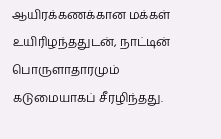ஆயிரக்கணக்கான மக்கள் உயிரிழந்ததுடன், நாட்டின் பொருளாதாரமும் கடுமையாகப் சீரழிந்தது.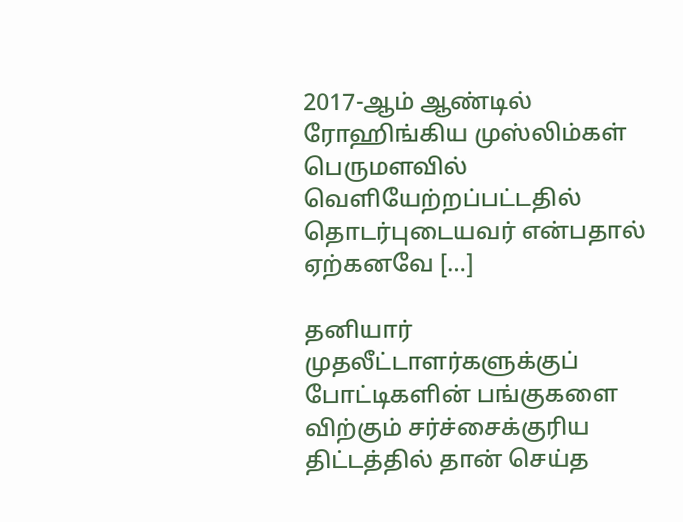2017-ஆம் ஆண்டில் ரோஹிங்கிய முஸ்லிம்கள் பெருமளவில் வெளியேற்றப்பட்டதில் தொடர்புடையவர் என்பதால் ஏற்கனவே […]

தனியார் முதலீட்டாளர்களுக்குப் போட்டிகளின் பங்குகளை விற்கும் சர்ச்சைக்குரிய திட்டத்தில் தான் செய்த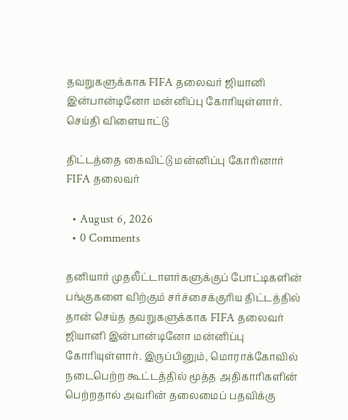தவறுகளுக்காக FIFA தலைவர் ஜியானி இன்பான்டினோ மன்னிப்பு கோரியுள்ளார். செய்தி விளையாட்டு

திட்டத்தை கைவிட்டு மன்னிப்பு கோரினார் FIFA தலைவர்

  • August 6, 2026
  • 0 Comments

தனியார் முதலீட்டாளர்களுக்குப் போட்டிகளின் பங்குகளை விற்கும் சர்ச்சைக்குரிய திட்டத்தில் தான் செய்த தவறுகளுக்காக FIFA தலைவர் ஜியானி இன்பான்டினோ மன்னிப்பு கோரியுள்ளார். இருப்பினும், மொராக்கோவில் நடைபெற்ற கூட்டத்தில் மூத்த அதிகாரிகளின் பெற்றதால் அவரின் தலைமைப் பதவிக்கு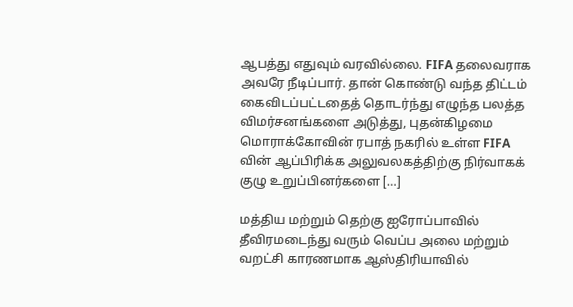ஆபத்து எதுவும் வரவில்லை. FIFA தலைவராக அவரே நீடிப்பார். தான் கொண்டு வந்த திட்டம் கைவிடப்பட்டதைத் தொடர்ந்து எழுந்த பலத்த விமர்சனங்களை அடுத்து, புதன்கிழமை மொராக்கோவின் ரபாத் நகரில் உள்ள FIFA வின் ஆப்பிரிக்க அலுவலகத்திற்கு நிர்வாகக் குழு உறுப்பினர்களை […]

மத்திய மற்றும் தெற்கு ஐரோப்பாவில் தீவிரமடைந்து வரும் வெப்ப அலை மற்றும் வறட்சி காரணமாக ஆஸ்திரியாவில்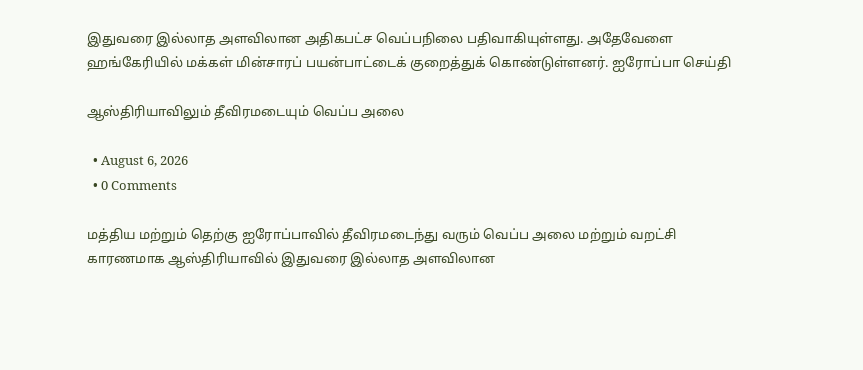இதுவரை இல்லாத அளவிலான அதிகபட்ச வெப்பநிலை பதிவாகியுள்ளது. அதேவேளை ஹங்கேரியில் மக்கள் மின்சாரப் பயன்பாட்டைக் குறைத்துக் கொண்டுள்ளனர். ஐரோப்பா செய்தி

ஆஸ்திரியாவிலும் தீவிரமடையும் வெப்ப அலை

  • August 6, 2026
  • 0 Comments

மத்திய மற்றும் தெற்கு ஐரோப்பாவில் தீவிரமடைந்து வரும் வெப்ப அலை மற்றும் வறட்சி காரணமாக ஆஸ்திரியாவில் இதுவரை இல்லாத அளவிலான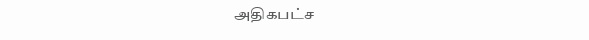அதிகபட்ச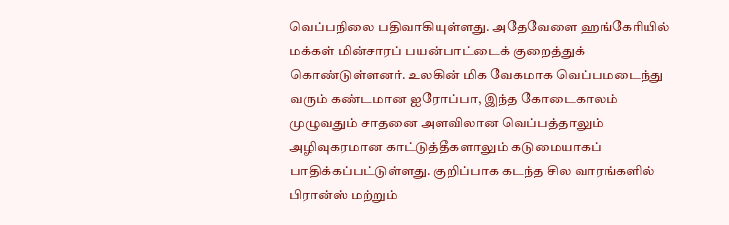வெப்பநிலை பதிவாகியுள்ளது. அதேவேளை ஹங்கேரியில் மக்கள் மின்சாரப் பயன்பாட்டைக் குறைத்துக் கொண்டுள்ளனர். உலகின் மிக வேகமாக வெப்பமடைந்து வரும் கண்டமான ஐரோப்பா, இந்த கோடைகாலம் முழுவதும் சாதனை அளவிலான வெப்பத்தாலும் அழிவுகரமான காட்டுத்தீகளாலும் கடுமையாகப் பாதிக்கப்பட்டுள்ளது. குறிப்பாக கடந்த சில வாரங்களில் பிரான்ஸ் மற்றும்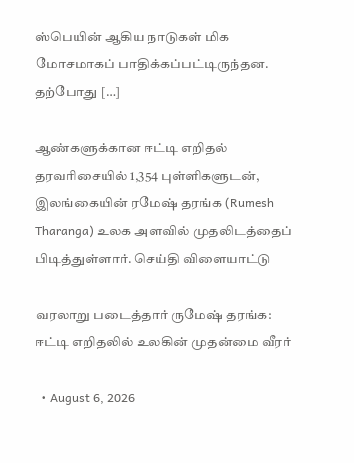ஸ்பெயின் ஆகிய நாடுகள் மிக மோசமாகப் பாதிக்கப்பட்டிருந்தன. தற்போது […]

ஆண்களுக்கான ஈட்டி எறிதல் தரவரிசையில் 1,354 புள்ளிகளுடன், இலங்கையின் ரமேஷ் தரங்க (Rumesh Tharanga) உலக அளவில் முதலிடத்தைப் பிடித்துள்ளார். செய்தி விளையாட்டு

வரலாறு படைத்தார் ருமேஷ் தரங்க: ஈட்டி எறிதலில் உலகின் முதன்மை வீரர்

  • August 6, 2026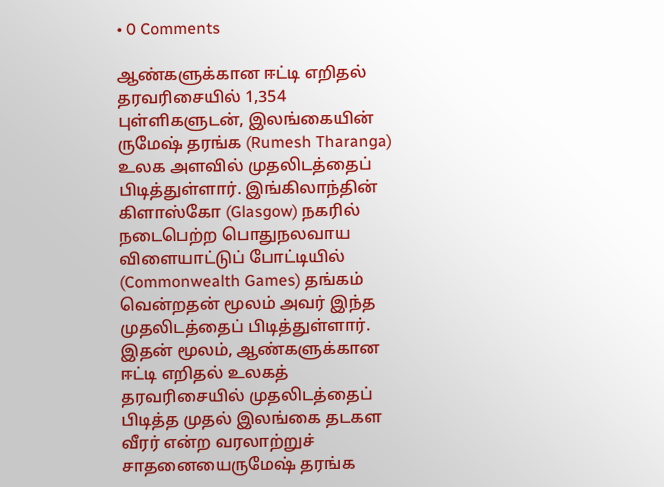• 0 Comments

ஆண்களுக்கான ஈட்டி எறிதல் தரவரிசையில் 1,354 புள்ளிகளுடன், இலங்கையின் ருமேஷ் தரங்க (Rumesh Tharanga) உலக அளவில் முதலிடத்தைப் பிடித்துள்ளார். இங்கிலாந்தின் கிளாஸ்கோ (Glasgow) நகரில் நடைபெற்ற பொதுநலவாய விளையாட்டுப் போட்டியில் (Commonwealth Games) தங்கம் வென்றதன் மூலம் அவர் இந்த முதலிடத்தைப் பிடித்துள்ளார். இதன் மூலம், ஆண்களுக்கான ஈட்டி எறிதல் உலகத் தரவரிசையில் முதலிடத்தைப் பிடித்த முதல் இலங்கை தடகள வீரர் என்ற வரலாற்றுச் சாதனையைருமேஷ் தரங்க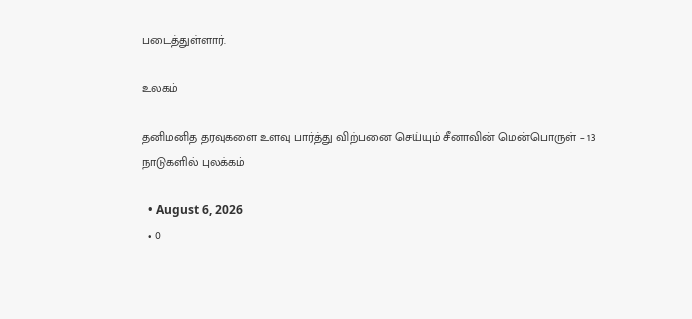படைத்துள்ளார்.

உலகம்

தனிமனித தரவுகளை உளவு பார்த்து விற்பனை செய்யும் சீனாவின் மென்பொருள் – 13 நாடுகளில் புலக்கம்

  • August 6, 2026
  • 0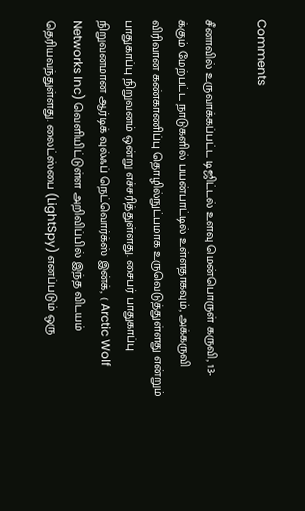Comments

சீனாவில் உருவாக்கப்பட்ட டிஜிட்டல் உளவு மென்பொருள் கருவி, 13-க்கும் மேற்பட்ட நாடுகளில் பயன்பாட்டில் உள்ளதாகவும், அக்கருவி விரிவான கண்காணிப்பு தொழில்நுட்பமாக உருவெடுத்துள்ளது என்றும் பாதுகாப்பு நிறுவனம் ஒன்று எச்சரித்துள்ளது. சைபர் பாதுகாப்பு நிறுவனமான ஆர்டிக் வுல்ஃப் நெட்வொர்க்ஸ் இன்க், ( Arctic Wolf Networks Inc) வெளியிட்டுள்ள அறிவிப்பில் இந்த விடயம் தெரியவந்துள்ளது. லைட்ஸ்பை (LightSpy) எனப்படும் ஒரு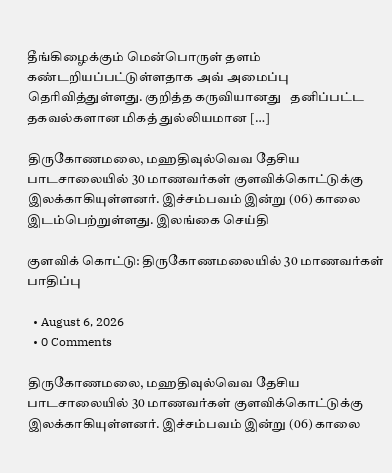தீங்கிழைக்கும் மென்பொருள் தளம் கண்டறியப்பட்டுள்ளதாக அவ் அமைப்பு தெரிவித்துள்ளது. குறித்த கருவியானது   தனிப்பட்ட தகவல்களான மிகத் துல்லியமான […]

திருகோணமலை, மஹதிவுல்வெவ தேசிய பாடசாலையில் 30 மாணவர்கள் குளவிக்கொட்டுக்கு இலக்காகியுள்ளனர். இச்சம்பவம் இன்று (06) காலை இடம்பெற்றுள்ளது. இலங்கை செய்தி

குளவிக் கொட்டு: திருகோணமலையில் 30 மாணவர்கள் பாதிப்பு

  • August 6, 2026
  • 0 Comments

திருகோணமலை, மஹதிவுல்வெவ தேசிய பாடசாலையில் 30 மாணவர்கள் குளவிக்கொட்டுக்கு இலக்காகியுள்ளனர். இச்சம்பவம் இன்று (06) காலை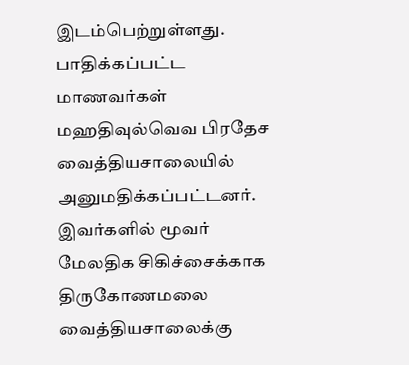இடம்பெற்றுள்ளது. பாதிக்கப்பட்ட மாணவர்கள் மஹதிவுல்வெவ பிரதேச வைத்தியசாலையில் அனுமதிக்கப்பட்டனர். இவர்களில் மூவர் மேலதிக சிகிச்சைக்காக திருகோணமலை வைத்தியசாலைக்கு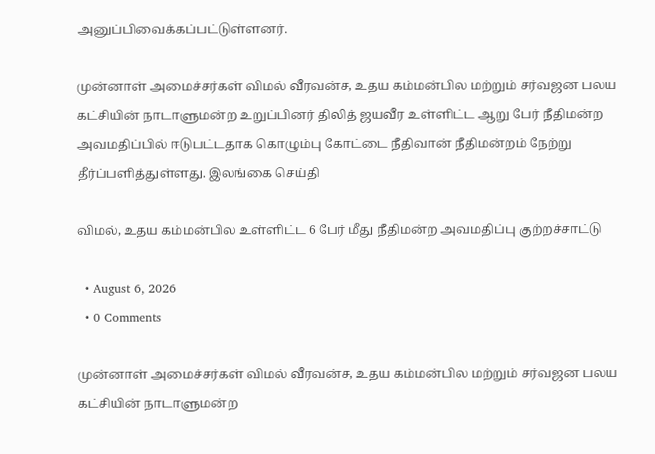அனுப்பிவைக்கப்பட்டுள்ளனர்.

முன்னாள் அமைச்சர்கள் விமல் வீரவன்ச, உதய கம்மன்பில மற்றும் சர்வஜன பலய கட்சியின் நாடாளுமன்ற உறுப்பினர் திலித் ஜயவீர உள்ளிட்ட ஆறு பேர் நீதிமன்ற அவமதிப்பில் ஈடுபட்டதாக கொழும்பு கோட்டை நீதிவான் நீதிமன்றம் நேற்று தீர்ப்பளித்துள்ளது. இலங்கை செய்தி

விமல், உதய கம்மன்பில உள்ளிட்ட 6 பேர் மீது நீதிமன்ற அவமதிப்பு குற்றச்சாட்டு

  • August 6, 2026
  • 0 Comments

முன்னாள் அமைச்சர்கள் விமல் வீரவன்ச, உதய கம்மன்பில மற்றும் சர்வஜன பலய கட்சியின் நாடாளுமன்ற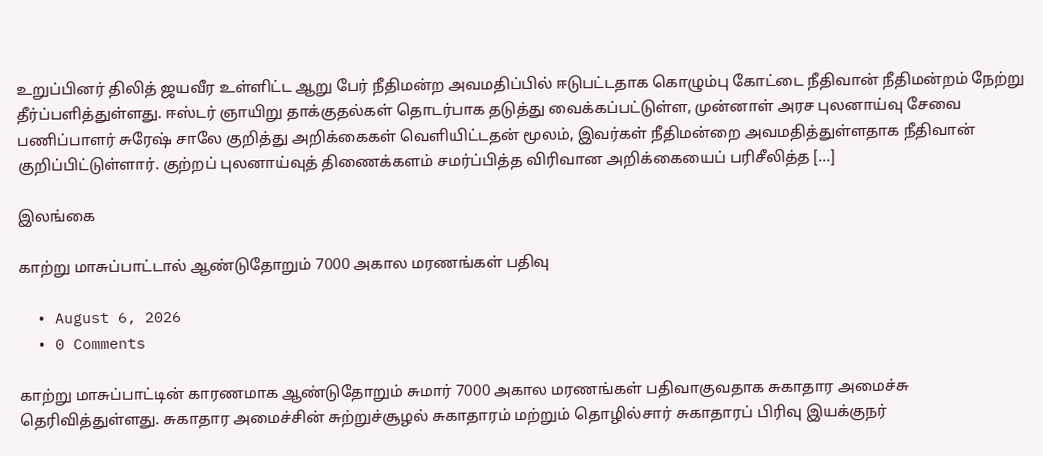உறுப்பினர் திலித் ஜயவீர உள்ளிட்ட ஆறு பேர் நீதிமன்ற அவமதிப்பில் ஈடுபட்டதாக கொழும்பு கோட்டை நீதிவான் நீதிமன்றம் நேற்று தீர்ப்பளித்துள்ளது. ஈஸ்டர் ஞாயிறு தாக்குதல்கள் தொடர்பாக தடுத்து வைக்கப்பட்டுள்ள, முன்னாள் அரச புலனாய்வு சேவை பணிப்பாளர் சுரேஷ் சாலே குறித்து அறிக்கைகள் வெளியிட்டதன் மூலம், இவர்கள் நீதிமன்றை அவமதித்துள்ளதாக நீதிவான் குறிப்பிட்டுள்ளார். குற்றப் புலனாய்வுத் திணைக்களம் சமர்ப்பித்த விரிவான அறிக்கையைப் பரிசீலித்த […]

இலங்கை

காற்று மாசுப்பாட்டால் ஆண்டுதோறும் 7000 அகால மரணங்கள் பதிவு

  • August 6, 2026
  • 0 Comments

காற்று மாசுப்பாட்டின் காரணமாக ஆண்டுதோறும் சுமார் 7000 அகால மரணங்கள் பதிவாகுவதாக சுகாதார அமைச்சு தெரிவித்துள்ளது. சுகாதார அமைச்சின் சுற்றுச்சூழல் சுகாதாரம் மற்றும் தொழில்சார் சுகாதாரப் பிரிவு இயக்குநர்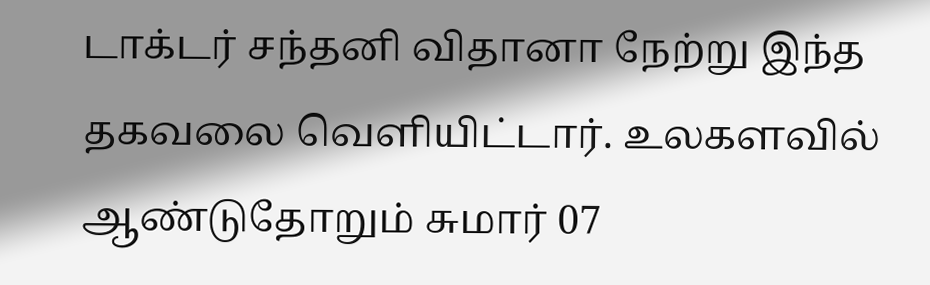டாக்டர் சந்தனி விதானா நேற்று இந்த தகவலை வெளியிட்டார். உலகளவில் ஆண்டுதோறும் சுமார் 07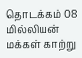தொடக்கம் 08 மில்லியன் மக்கள் காற்று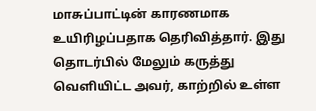மாசுப்பாட்டின் காரணமாக உயிரிழப்பதாக தெரிவித்தார். இது தொடர்பில் மேலும் கருத்து வெளியிட்ட அவர், காற்றில் உள்ள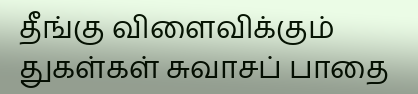தீங்கு விளைவிக்கும் துகள்கள் சுவாசப் பாதை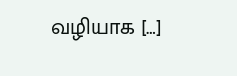வழியாக […]